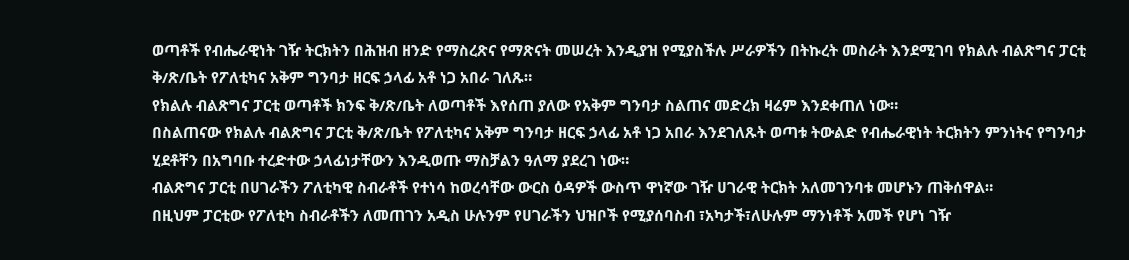ወጣቶች የብሔራዊነት ገዥ ትርክትን በሕዝብ ዘንድ የማስረጽና የማጽናት መሠረት እንዲያዝ የሚያስችሉ ሥራዎችን በትኩረት መስራት እንደሚገባ የክልሉ ብልጽግና ፓርቲ ቅ/ጽ/ቤት የፖለቲካና አቅም ግንባታ ዘርፍ ኃላፊ አቶ ነጋ አበራ ገለጹ።
የክልሉ ብልጽግና ፓርቲ ወጣቶች ክንፍ ቅ/ጽ/ቤት ለወጣቶች እየሰጠ ያለው የአቅም ግንባታ ስልጠና መድረክ ዛሬም እንደቀጠለ ነው።
በስልጠናው የክልሉ ብልጽግና ፓርቲ ቅ/ጽ/ቤት የፖለቲካና አቅም ግንባታ ዘርፍ ኃላፊ አቶ ነጋ አበራ እንደገለጹት ወጣቱ ትውልድ የብሔራዊነት ትርክትን ምንነትና የግንባታ ሂደቶቸን በአግባቡ ተረድተው ኃላፊነታቸውን እንዲወጡ ማስቻልን ዓለማ ያደረገ ነው።
ብልጽግና ፓርቲ በሀገራችን ፖለቲካዊ ስብራቶች የተነሳ ከወረሳቸው ውርስ ዕዳዎች ውስጥ ዋነኛው ገዥ ሀገራዊ ትርክት አለመገንባቱ መሆኑን ጠቅሰዋል።
በዚህም ፓርቲው የፖለቲካ ስብራቶችን ለመጠገን አዲስ ሁሉንም የሀገራችን ህዝቦች የሚያሰባስብ ፣አካታች፣ለሁሉም ማንነቶች አመች የሆነ ገዥ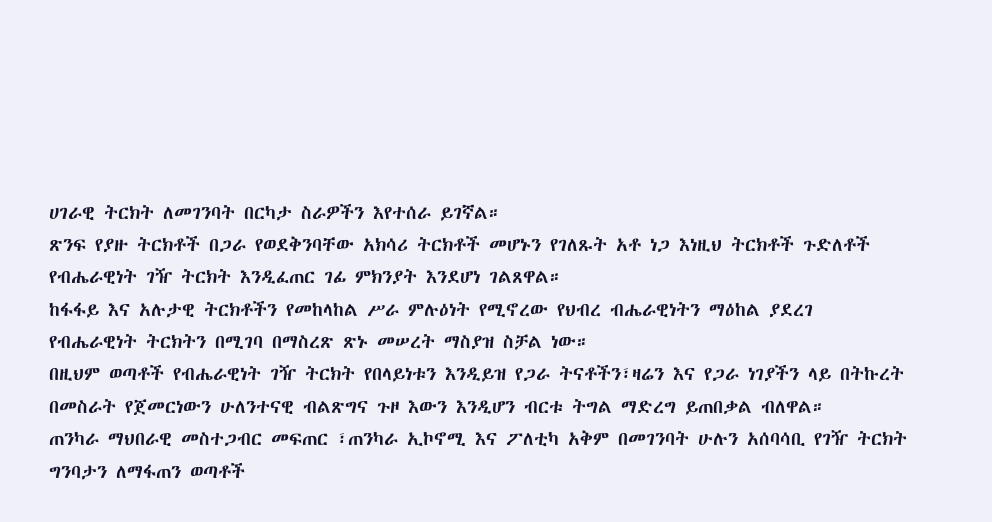ሀገራዊ ትርክት ለመገንባት በርካታ ስራዎችን እየተሰራ ይገኛል።
ጽንፍ የያዙ ትርክቶች በጋራ የወደቅንባቸው አክሳሪ ትርክቶች መሆኑን የገለጹት አቶ ነጋ እነዚህ ትርክቶች ጉድለቶች የብሔራዊነት ገዥ ትርክት እንዲፈጠር ገፊ ምክንያት እንደሆነ ገልጸዋል።
ከፋፋይ እና አሉታዊ ትርክቶችን የመከላከል ሥራ ምሉዕነት የሚኖረው የህብረ ብሔራዊነትን ማዕከል ያደረገ የብሔራዊነት ትርክትን በሚገባ በማስረጽ ጽኑ መሠረት ማስያዝ ስቻል ነው።
በዚህም ወጣቶች የብሔራዊነት ገዥ ትርክት የበላይነቱን እንዲይዝ የጋራ ትናቶችን፣ዛሬን እና የጋራ ነገያችን ላይ በትኩረት በመስራት የጀመርነውን ሁለንተናዊ ብልጽግና ጉዞ እውን እንዲሆን ብርቱ ትግል ማድረግ ይጠበቃል ብለዋል።
ጠንካራ ማህበራዊ መስተጋብር መፍጠር ፣ጠንካራ ኢኮኖሚ እና ፖለቲካ አቅም በመገንባት ሁሉን አሰባሳቢ የገዥ ትርክት ግንባታን ለማፋጠን ወጣቶች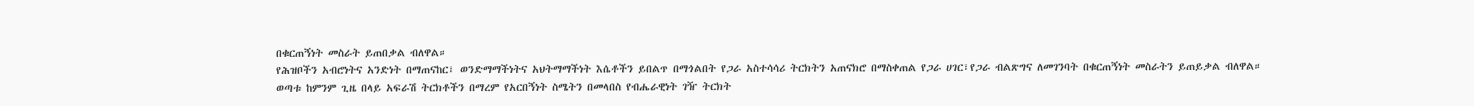በቁርጠኝነት መስራት ይጠበቃል ብለዋል።
የሕዝቦችን አብሮነትና አንድነት በማጠናከር፣ ወንድማማችነትና አህትማማችነት እሴቶችን ይበልጥ በማጎልበት የጋራ አስተሳሳሪ ትርክትን አጠናክሮ በማስቀጠል የጋራ ሀገር፣የጋራ ብልጽግና ለመገንባት በቁርጠኝነት መስራትን ይጠይቃል ብለዋል።
ወጣቱ ከምንም ጊዜ በላይ አፍራሽ ትርክቶችን በማረም የአርበኝነት ስሜትን በመላበስ የብሔራዊነት ገዥ ትርክት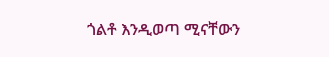ጎልቶ እንዲወጣ ሚናቸውን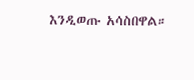እንዲወጡ አሳስበዋል።